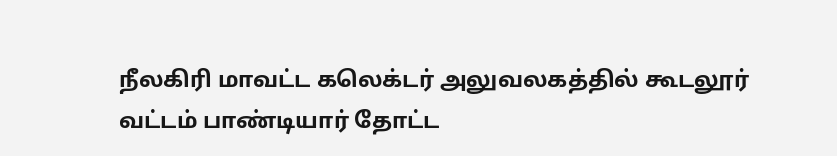நீலகிரி மாவட்ட கலெக்டர் அலுவலகத்தில் கூடலூர் வட்டம் பாண்டியார் தோட்ட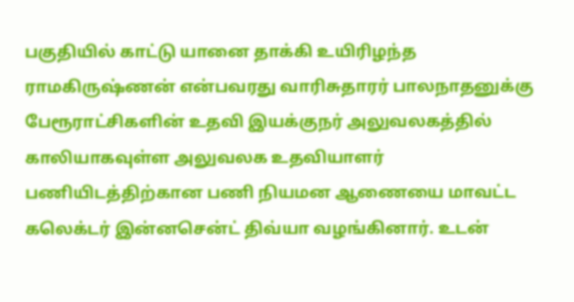பகுதியில் காட்டு யானை தாக்கி உயிரிழந்த ராமகிருஷ்ணன் என்பவரது வாரிசுதாரர் பாலநாதனுக்கு பேரூராட்சிகளின் உதவி இயக்குநர் அலுவலகத்தில் காலியாகவுள்ள அலுவலக உதவியாளர் பணியிடத்திற்கான பணி நியமன ஆணையை மாவட்ட கலெக்டர் இன்னசென்ட் திவ்யா வழங்கினார். உடன்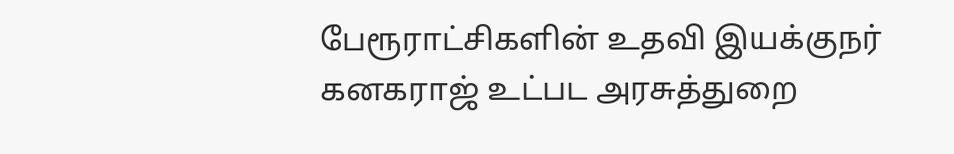பேரூராட்சிகளின் உதவி இயக்குநர் கனகராஜ் உட்பட அரசுத்துறை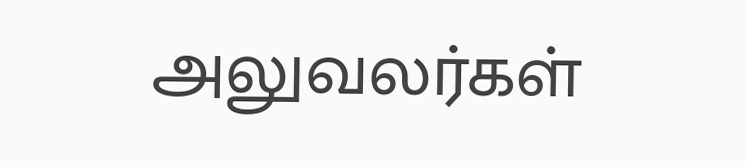அலுவலர்கள்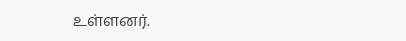உள்ளனர்.